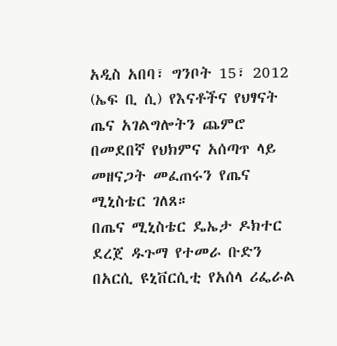አዲስ አበባ፣ ግንቦት 15፣ 2012 (ኤፍ ቢ ሲ) የእናቶችና የህፃናት ጤና አገልግሎትን ጨምሮ በመደበኛ የህክምና አሰጣጥ ላይ መዘናጋት መፈጠሩን የጤና ሚኒስቴር ገለጸ።
በጤና ሚኒስቴር ዴኤታ ዶክተር ደረጀ ዱጉማ የተመራ ቡድን በአርሲ ዩኒቨርሲቲ የአሰላ ሪፌራል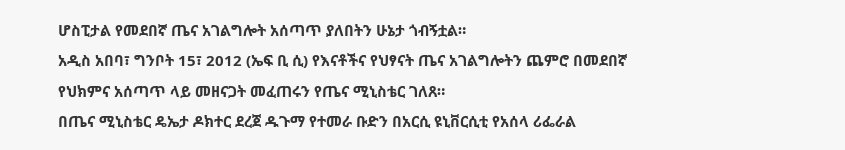ሆስፒታል የመደበኛ ጤና አገልግሎት አሰጣጥ ያለበትን ሁኔታ ጎብኝቷል።
አዲስ አበባ፣ ግንቦት 15፣ 2012 (ኤፍ ቢ ሲ) የእናቶችና የህፃናት ጤና አገልግሎትን ጨምሮ በመደበኛ የህክምና አሰጣጥ ላይ መዘናጋት መፈጠሩን የጤና ሚኒስቴር ገለጸ።
በጤና ሚኒስቴር ዴኤታ ዶክተር ደረጀ ዱጉማ የተመራ ቡድን በአርሲ ዩኒቨርሲቲ የአሰላ ሪፌራል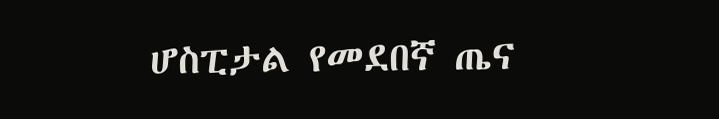ሆስፒታል የመደበኛ ጤና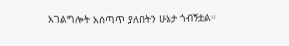አገልግሎት አሰጣጥ ያለበትን ሁኔታ ጎብኝቷል።